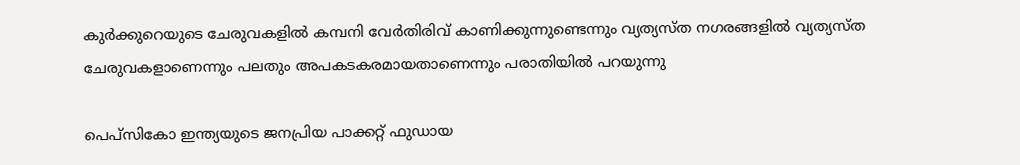കുർക്കുറെയുടെ ചേരുവകളിൽ കമ്പനി വേർതിരിവ് കാണിക്കുന്നുണ്ടെന്നും വ്യത്യസ്ത നഗരങ്ങളിൽ വ്യത്യസ്ത ചേരുവകളാണെന്നും പലതും അപകടകരമായതാണെന്നും പരാതിയിൽ പറയുന്നു

പെപ്‌സികോ ഇന്ത്യയുടെ ജനപ്രിയ പാക്കറ്റ് ഫു‍ഡായ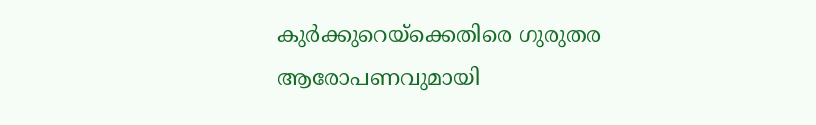കുർക്കുറെയ്ക്കെതിരെ ഗുരുതര ആരോപണവുമായി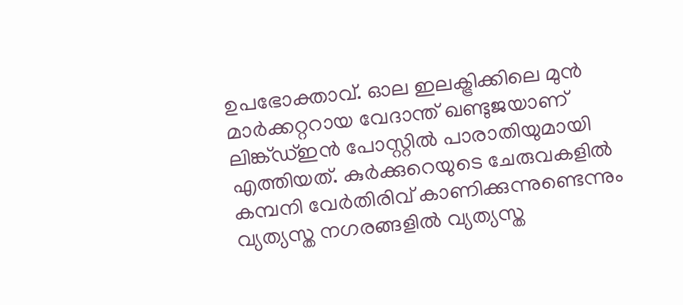ഉപഭോക്താവ്. ഓല ഇലക്ട്രിക്കിലെ മുൻ മാർക്കറ്ററായ വേദാന്ത് ഖണ്ടുജയാണ് ലിങ്ക്ഡ്ഇൻ പോസ്റ്റിൽ പാരാതിയുമായി എത്തിയത്. കുർക്കുറെയുടെ ചേരുവകളിൽ കമ്പനി വേർതിരിവ് കാണിക്കുന്നുണ്ടെന്നും വ്യത്യസ്ത നഗരങ്ങളിൽ വ്യത്യസ്ത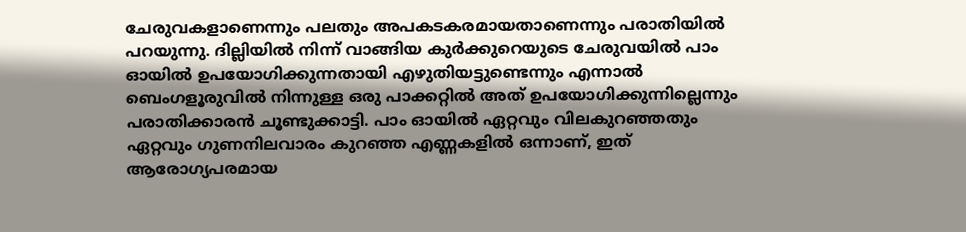ചേരുവകളാണെന്നും പലതും അപകടകരമായതാണെന്നും പരാതിയിൽ പറയുന്നു. ദില്ലിയിൽ നിന്ന് വാങ്ങിയ കുർക്കുറെയുടെ ചേരുവയിൽ പാം ഓയിൽ ഉപയോഗിക്കുന്നതായി എഴുതിയട്ടുണ്ടെന്നും എന്നാൽ ബെംഗളൂരുവിൽ നിന്നുള്ള ഒരു പാക്കറ്റിൽ അത് ഉപയോഗിക്കുന്നില്ലെന്നും പരാതിക്കാരൻ ചൂണ്ടുക്കാട്ടി. പാം ഓയിൽ ഏറ്റവും വിലകുറഞ്ഞതും ഏറ്റവും ഗുണനിലവാരം കുറഞ്ഞ എണ്ണകളിൽ ഒന്നാണ്, ഇത് ആരോഗ്യപരമായ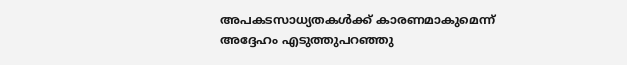അപകടസാധ്യതകൾക്ക് കാരണമാകുമെന്ന് അദ്ദേഹം എടുത്തുപറഞ്ഞു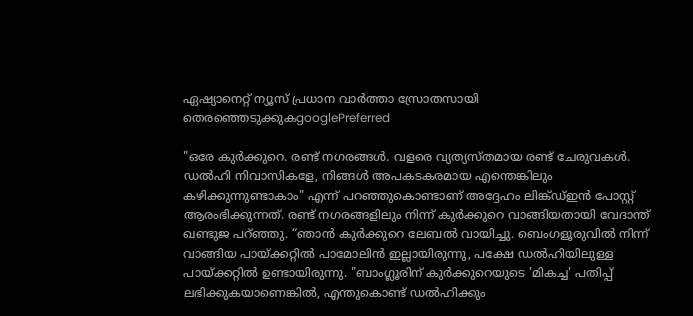ഏഷ്യാനെറ്റ് ന്യൂസ് പ്രധാന വാർത്താ സ്രോതസായി തെരഞ്ഞെടുക്കുകgooglePreferred

"ഒരേ കുർക്കുറെ. രണ്ട് നഗരങ്ങൾ. വളരെ വ്യത്യസ്തമായ രണ്ട് ചേരുവകൾ. ഡൽഹി നിവാസികളേ, നിങ്ങൾ അപകടകരമായ എന്തെങ്കിലും കഴിക്കുന്നുണ്ടാകാം" എന്ന് പറഞ്ഞുകൊണ്ടാണ് അദ്ദേഹം ലിങ്ക്ഡ്ഇൻ പോസ്റ്റ് ആരംഭിക്കുന്നത്. രണ്ട് നഗരങ്ങളിലും നിന്ന് കുർക്കുറെ വാങ്ങിയതായി വേദാന്ത് ഖണ്ടുജ പറ‍്ഞ്ഞു. “ഞാൻ കുർക്കുറെ ലേബൽ വായിച്ചു. ബെംഗളൂരുവിൽ നിന്ന് വാങ്ങിയ പായ്ക്കറ്റിൽ പാമോലിൻ ഇല്ലായിരുന്നു, പക്ഷേ ഡൽഹിയിലുള്ള പായ്ക്കറ്റിൽ ഉണ്ടായിരുന്നു. "ബാംഗ്ലൂരിന് കുർക്കുറെയുടെ 'മികച്ച' പതിപ്പ് ലഭിക്കുകയാണെങ്കിൽ, എന്തുകൊണ്ട് ഡൽഹിക്കും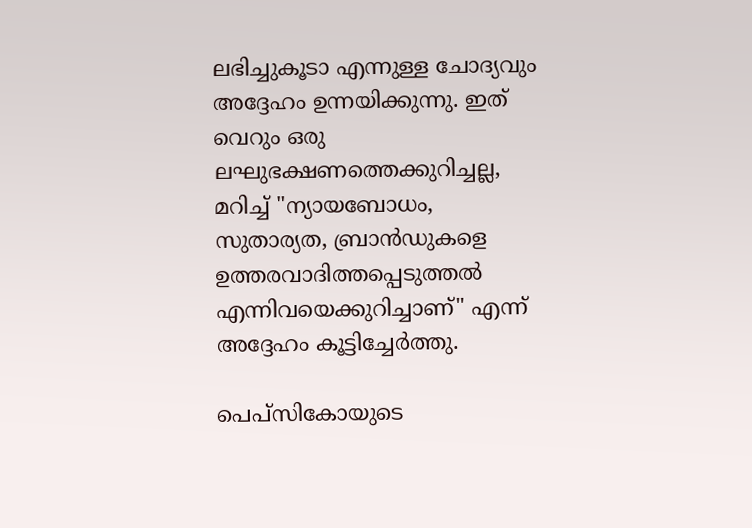ലഭിച്ചുകൂടാ എന്നുള്ള ചോദ്യവും അദ്ദേഹം ഉന്നയിക്കുന്നു. ഇത് വെറും ഒരു ലഘുഭക്ഷണത്തെക്കുറിച്ചല്ല, മറിച്ച് "ന്യായബോധം, സുതാര്യത, ബ്രാൻഡുകളെ ഉത്തരവാദിത്തപ്പെടുത്തൽ എന്നിവയെക്കുറിച്ചാണ്" എന്ന് അദ്ദേഹം കൂട്ടിച്ചേർത്തു.

പെപ്സികോയുടെ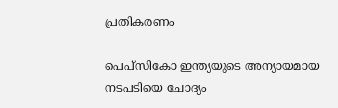പ്രതികരണം

പെപ്സികോ ഇന്ത്യയുടെ അന്യായമായ നടപടിയെ ചോദ്യം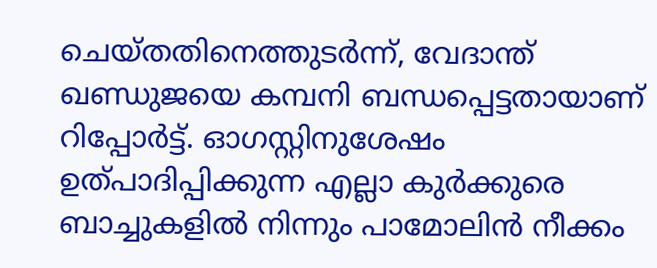ചെയ്തതിനെത്തുടർന്ന്, വേദാന്ത് ഖണ്ഡുജയെ കമ്പനി ബന്ധപ്പെട്ടതായാണ് റിപ്പോർട്ട്. ഓഗസ്റ്റിനുശേഷം ഉത്പാദിപ്പിക്കുന്ന എല്ലാ കുർക്കുരെ ബാച്ചുകളിൽ നിന്നും പാമോലിൻ നീക്കം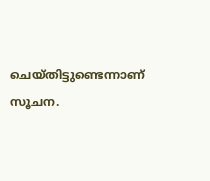ചെയ്തിട്ടുണ്ടെന്നാണ് സൂചന.